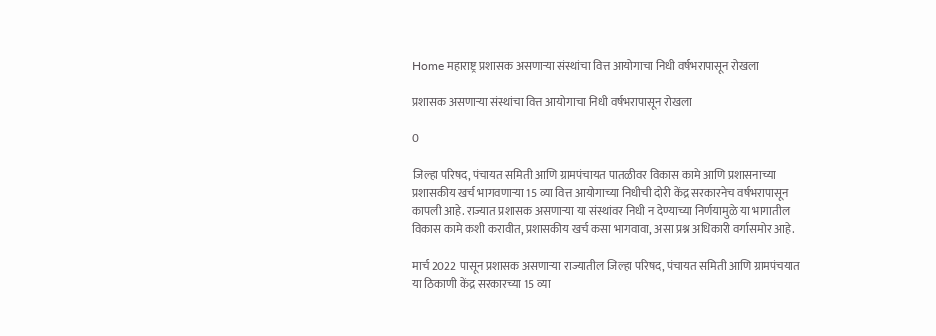Home महाराष्ट्र प्रशासक असणार्‍या संस्थांचा वित्त आयोगाचा निधी वर्षभरापासून रोखला

प्रशासक असणार्‍या संस्थांचा वित्त आयोगाचा निधी वर्षभरापासून रोखला

0

जिल्हा परिषद, पंचायत समिती आणि ग्रामपंचायत पातळीवर विकास कामे आणि प्रशासनाच्या प्रशासकीय खर्च भागवणार्‍या 15 व्या वित्त आयोगाच्या निधीची दोरी केंद्र सरकारनेच वर्षभरापासून कापली आहे. राज्यात प्रशासक असणार्‍या या संस्थांवर निधी न देण्याच्या निर्णयामुळे या भागातील विकास कामे कशी करावीत, प्रशासकीय खर्च कसा भागवावा, असा प्रश्न अधिकारी वर्गासमोर आहे.

मार्च 2022 पासून प्रशासक असणार्‍या राज्यातील जिल्हा परिषद, पंचायत समिती आणि ग्रामपंचयात या ठिकाणी केंद्र सरकारच्या 15 व्या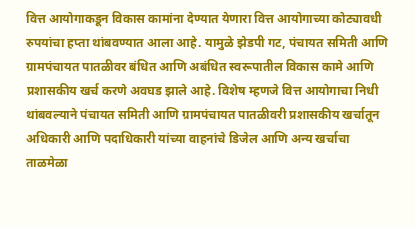वित्त आयोगाकडून विकास कामांना देण्यात येणारा वित्त आयोगाच्या कोट्यावधी रुपयांचा हप्ता थांबवण्यात आला आहे. यामुळे झेडपी गट, पंचायत समिती आणि ग्रामपंचायत पातळीवर बंधित आणि अबंधित स्वरूपातील विकास कामे आणि प्रशासकीय खर्च करणे अवघड झाले आहे. विशेष म्हणजे वित्त आयोगाचा निधी थांबवल्याने पंचायत समिती आणि ग्रामपंचायत पातळीवरी प्रशासकीय खर्चातून अधिकारी आणि पदाधिकारी यांच्या वाहनांचे डिजेल आणि अन्य खर्चाचा ताळमेळा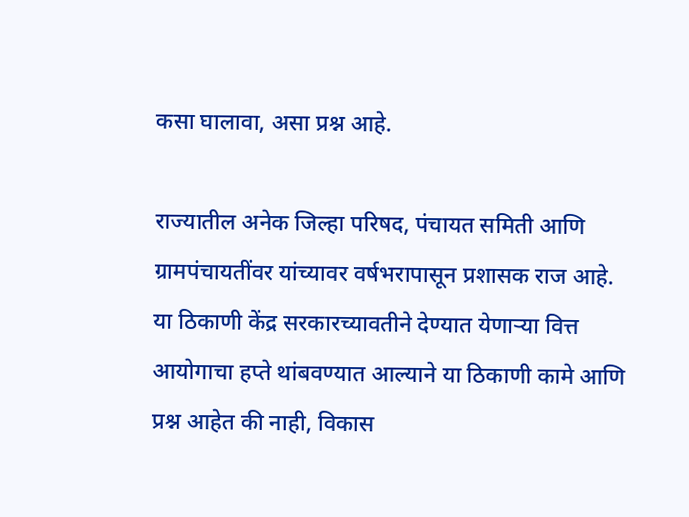कसा घालावा, असा प्रश्न आहे.

राज्यातील अनेक जिल्हा परिषद, पंचायत समिती आणि ग्रामपंचायतींवर यांच्यावर वर्षभरापासून प्रशासक राज आहे. या ठिकाणी केंद्र सरकारच्यावतीने देण्यात येणार्‍या वित्त आयोगाचा हप्ते थांबवण्यात आल्याने या ठिकाणी कामे आणि प्रश्न आहेत की नाही, विकास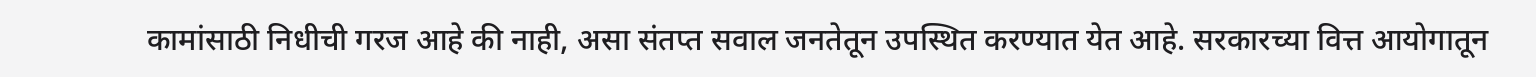कामांसाठी निधीची गरज आहे की नाही, असा संतप्त सवाल जनतेतून उपस्थित करण्यात येत आहे. सरकारच्या वित्त आयोगातून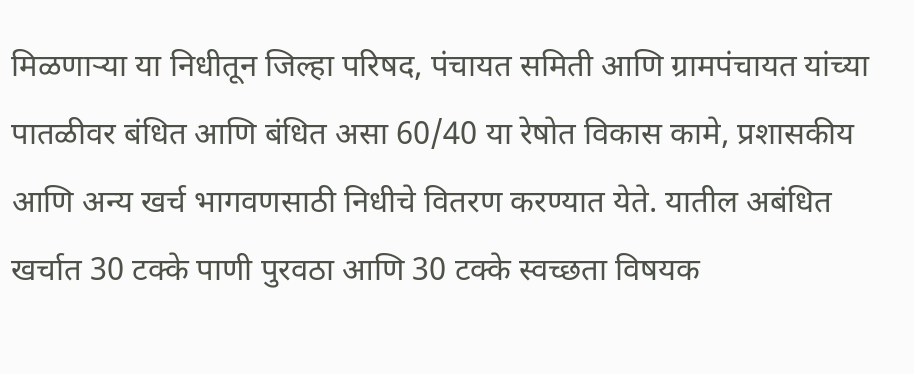मिळणार्‍या या निधीतून जिल्हा परिषद, पंचायत समिती आणि ग्रामपंचायत यांच्या पातळीवर बंधित आणि बंधित असा 60/40 या रेषोत विकास कामे, प्रशासकीय आणि अन्य खर्च भागवणसाठी निधीचे वितरण करण्यात येते. यातील अबंधित खर्चात 30 टक्के पाणी पुरवठा आणि 30 टक्के स्वच्छता विषयक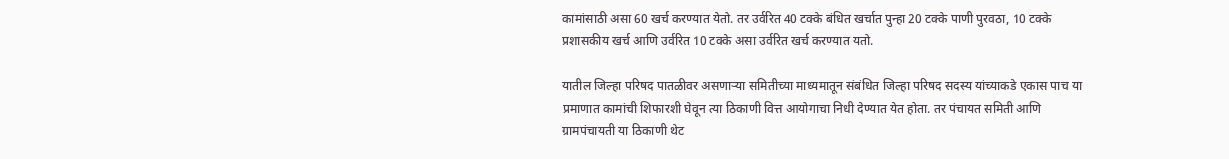कामांसाठी असा 60 खर्च करण्यात येतो. तर उर्वरित 40 टक्के बंधित खर्चात पुन्हा 20 टक्के पाणी पुरवठा, 10 टक्के प्रशासकीय खर्च आणि उर्वरित 10 टक्के असा उर्वरित खर्च करण्यात यतो.

यातील जिल्हा परिषद पातळीवर असणार्‍या समितीच्या माध्यमातून संबंधित जिल्हा परिषद सदस्य यांच्याकडे एकास पाच या प्रमाणात कामांची शिफारशी घेवून त्या ठिकाणी वित्त आयोगाचा निधी देण्यात येत होता. तर पंचायत समिती आणि ग्रामपंचायती या ठिकाणी थेट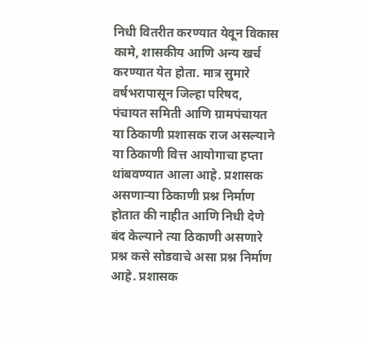निधी वितरीत करण्यात येवून विकास कामे, शासकीय आणि अन्य खर्च करण्यात येत होता. मात्र सुमारे वर्षभरापासून जिल्हा परिषद, पंचायत समिती आणि ग्रामपंचायत या ठिकाणी प्रशासक राज असल्याने या ठिकाणी वित्त आयोगाचा हप्ता थांबवण्यात आला आहे. प्रशासक असणार्‍या ठिकाणी प्रश्न निर्माण होतात की नाहीत आणि निधी देणे बंद केल्याने त्या ठिकाणी असणारे प्रश्न कसे सोडवाचे असा प्रश्न निर्माण आहे. प्रशासक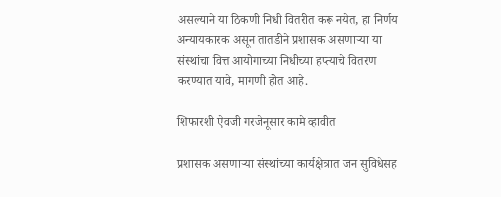असल्याने या ठिकणी निधी वितरीत करू नयेत, हा निर्णय अन्यायकारक असून तातडीने प्रशासक असणार्‍या या संस्थांचा वित्त आयोगाच्या निधीच्या हप्त्याचे वितरण करण्यात यावे, मागणी होत आहे.

शिफारशी ऐवजी गरजेनूसार कामे व्हावीत

प्रशासक असणार्‍या संस्थांच्या कार्यक्षेत्रात जन सुविधेसह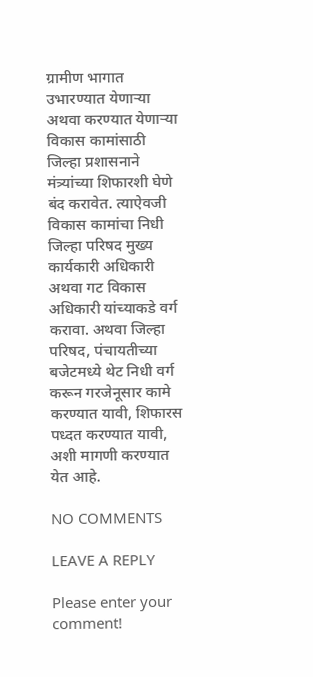ग्रामीण भागात उभारण्यात येणार्‍या अथवा करण्यात येणार्‍या विकास कामांसाठी जिल्हा प्रशासनाने मंत्र्यांच्या शिफारशी घेणे बंद करावेत. त्याऐवजी विकास कामांचा निधी जिल्हा परिषद मुख्य कार्यकारी अधिकारी अथवा गट विकास अधिकारी यांच्याकडे वर्ग करावा. अथवा जिल्हा परिषद, पंचायतीच्या बजेटमध्ये थेट निधी वर्ग करून गरजेनूसार कामे करण्यात यावी, शिफारस पध्दत करण्यात यावी, अशी मागणी करण्यात येत आहे.

NO COMMENTS

LEAVE A REPLY

Please enter your comment!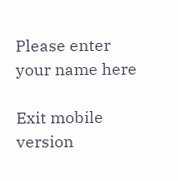Please enter your name here

Exit mobile version